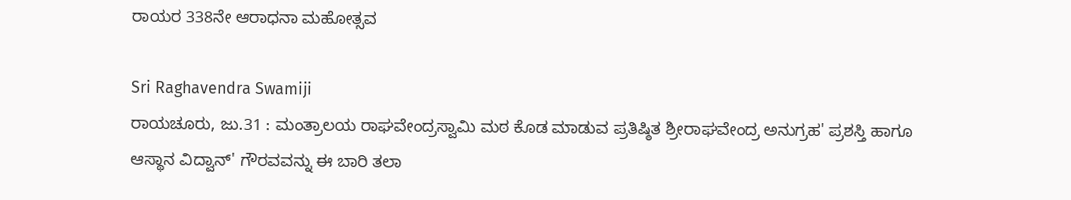ರಾಯರ 338ನೇ ಆರಾಧನಾ ಮಹೋತ್ಸವ

Sri Raghavendra Swamiji
ರಾಯಚೂರು, ಜು.31 : ಮಂತ್ರಾಲಯ ರಾಘವೇಂದ್ರಸ್ವಾಮಿ ಮಠ ಕೊಡ ಮಾಡುವ ಪ್ರತಿಷ್ಠಿತ ಶ್ರೀರಾಘವೇಂದ್ರ ಅನುಗ್ರಹ' ಪ್ರಶಸ್ತಿ ಹಾಗೂ ಆಸ್ಥಾನ ವಿದ್ವಾನ್' ಗೌರವವನ್ನು ಈ ಬಾರಿ ತಲಾ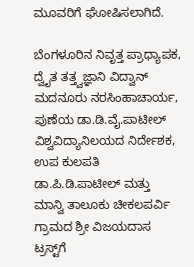ಮೂವರಿಗೆ ಘೋಷಿಸಲಾಗಿದೆ.

ಬೆಂಗಳೂರಿನ ನಿವೃತ್ತ ಪ್ರಾಧ್ಯಾಪಕ, ದ್ವೈತ ತತ್ತ್ವಜ್ಞಾನಿ ವಿದ್ವಾನ್ ಮದನೂರು ನರಸಿಂಹಾಚಾರ್ಯ, ಪುಣೆಯ ಡಾ.ಡಿ.ವೈ.ಪಾಟೀಲ್ ವಿಶ್ವವಿದ್ಯಾನಿಲಯದ ನಿರ್ದೇಶಕ, ಉಪ ಕುಲಪತಿ ಡಾ.ಪಿ.ಡಿ.ಪಾಟೀಲ್ ಮತ್ತು ಮಾನ್ವಿ ತಾಲೂಕು ಚೀಕಲಪರ್ವಿ ಗ್ರಾಮದ ಶ್ರೀ ವಿಜಯದಾಸ ಟ್ರಸ್ಟ್‌ಗೆ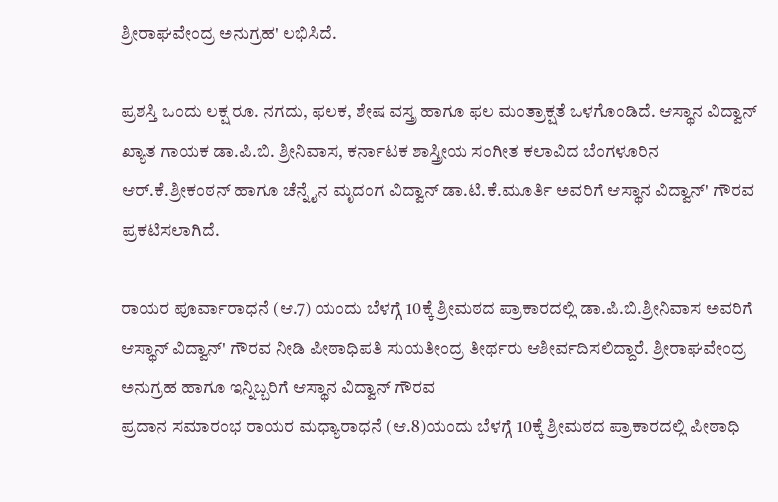ಶ್ರೀರಾಘವೇಂದ್ರ ಅನುಗ್ರಹ' ಲಭಿಸಿದೆ.

ಪ್ರಶಸ್ತಿ ಒಂದು ಲಕ್ಷ ರೂ. ನಗದು, ಫಲಕ, ಶೇಷ ವಸ್ತ್ರ ಹಾಗೂ ಫಲ ಮಂತ್ರಾಕ್ಷತೆ ಒಳಗೊಂಡಿದೆ. ಆಸ್ಥಾನ ವಿದ್ವಾನ್ ಖ್ಯಾತ ಗಾಯಕ ಡಾ.ಪಿ.ಬಿ. ಶ್ರೀನಿವಾಸ, ಕರ್ನಾಟಕ ಶಾಸ್ತ್ರೀಯ ಸಂಗೀತ ಕಲಾವಿದ ಬೆಂಗಳೂರಿನ ಆರ್.ಕೆ.ಶ್ರೀಕಂಠನ್ ಹಾಗೂ ಚೆನ್ನೈನ ಮೃದಂಗ ವಿದ್ವಾನ್ ಡಾ.ಟಿ.ಕೆ.ಮೂರ್ತಿ ಅವರಿಗೆ ಆಸ್ಥಾನ ವಿದ್ವಾನ್' ಗೌರವ ಪ್ರಕಟಿಸಲಾಗಿದೆ.

ರಾಯರ ಪೂರ್ವಾರಾಧನೆ (ಆ.7) ಯಂದು ಬೆಳಗ್ಗೆ 10ಕ್ಕೆ ಶ್ರೀಮಠದ ಪ್ರಾಕಾರದಲ್ಲಿ ಡಾ.ಪಿ.ಬಿ.ಶ್ರೀನಿವಾಸ ಅವರಿಗೆ ಆಸ್ಥಾನ್ ವಿದ್ವಾನ್' ಗೌರವ ನೀಡಿ ಪೀಠಾಧಿಪತಿ ಸುಯತೀಂದ್ರ ತೀರ್ಥರು ಆಶೀರ್ವದಿಸಲಿದ್ದಾರೆ. ಶ್ರೀರಾಘವೇಂದ್ರ ಅನುಗ್ರಹ ಹಾಗೂ ಇನ್ನಿಬ್ಬರಿಗೆ ಆಸ್ಥಾನ ವಿದ್ವಾನ್ ಗೌರವ
ಪ್ರದಾನ ಸಮಾರಂಭ ರಾಯರ ಮಧ್ಯಾರಾಧನೆ (ಆ.8)ಯಂದು ಬೆಳಗ್ಗೆ 10ಕ್ಕೆ ಶ್ರೀಮಠದ ಪ್ರಾಕಾರದಲ್ಲಿ ಪೀಠಾಧಿ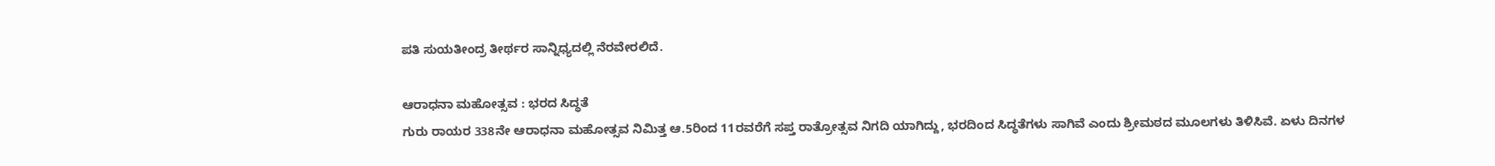ಪತಿ ಸುಯತೀಂದ್ರ ತೀರ್ಥರ ಸಾನ್ನಿಧ್ಯದಲ್ಲಿ ನೆರವೇರಲಿದೆ.

ಆರಾಧನಾ ಮಹೋತ್ಸವ : ಭರದ ಸಿದ್ಧತೆ
ಗುರು ರಾಯರ 338ನೇ ಆರಾಧನಾ ಮಹೋತ್ಸವ ನಿಮಿತ್ತ ಆ.5ರಿಂದ 11ರವರೆಗೆ ಸಪ್ತ ರಾತ್ರೋತ್ಸವ ನಿಗದಿ ಯಾಗಿದ್ದು, ಭರದಿಂದ ಸಿದ್ಧತೆಗಳು ಸಾಗಿವೆ ಎಂದು ಶ್ರೀಮಠದ ಮೂಲಗಳು ತಿಳಿಸಿವೆ. ಏಳು ದಿನಗಳ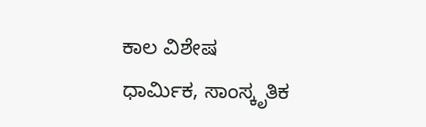ಕಾಲ ವಿಶೇಷ ಧಾರ್ಮಿಕ, ಸಾಂಸ್ಕೃತಿಕ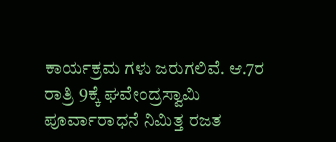ಕಾರ್ಯಕ್ರಮ ಗಳು ಜರುಗಲಿವೆ. ಆ.7ರ ರಾತ್ರಿ 9ಕ್ಕೆ ಘವೇಂದ್ರಸ್ವಾಮಿ ಪೂರ್ವಾರಾಧನೆ ನಿಮಿತ್ತ ರಜತ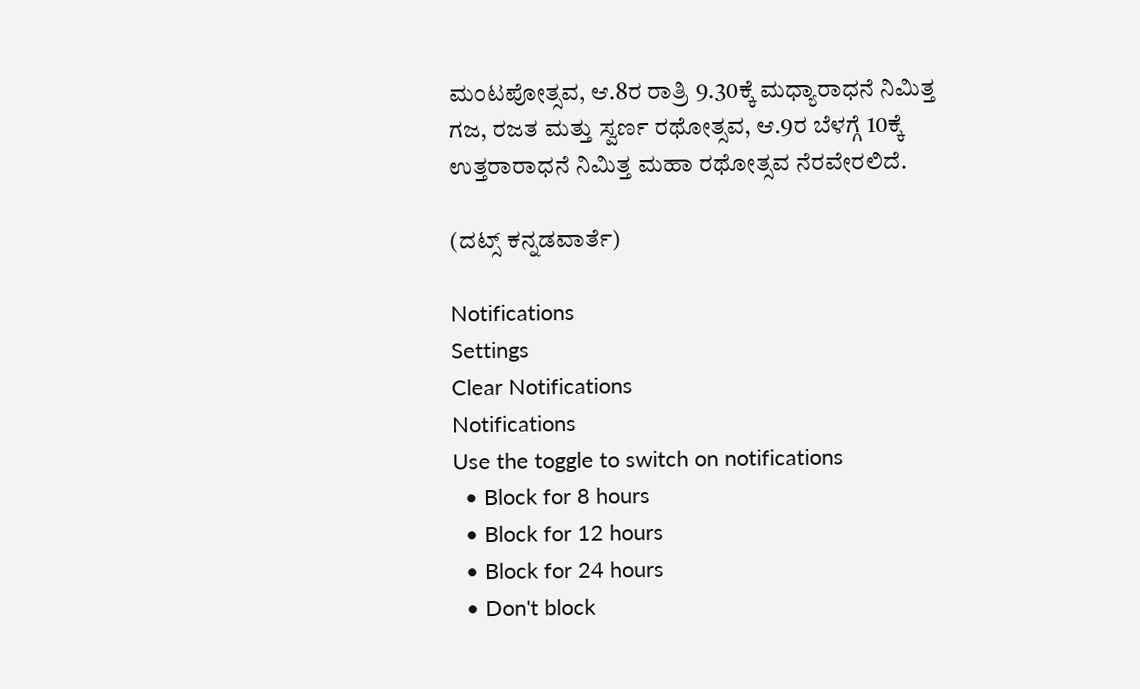ಮಂಟಪೋತ್ಸವ, ಆ.8ರ ರಾತ್ರಿ 9.30ಕ್ಕೆ ಮಧ್ಯಾರಾಧನೆ ನಿಮಿತ್ತ ಗಜ, ರಜತ ಮತ್ತು ಸ್ವರ್ಣ ರಥೋತ್ಸವ, ಆ.9ರ ಬೆಳಗ್ಗೆ 10ಕ್ಕೆ ಉತ್ತರಾರಾಧನೆ ನಿಮಿತ್ತ ಮಹಾ ರಥೋತ್ಸವ ನೆರವೇರಲಿದೆ.

(ದಟ್ಸ್ ಕನ್ನಡವಾರ್ತೆ)

Notifications
Settings
Clear Notifications
Notifications
Use the toggle to switch on notifications
  • Block for 8 hours
  • Block for 12 hours
  • Block for 24 hours
  • Don't block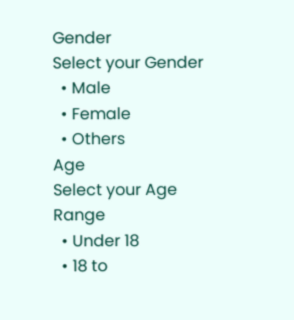Gender
Select your Gender
  • Male
  • Female
  • Others
Age
Select your Age Range
  • Under 18
  • 18 to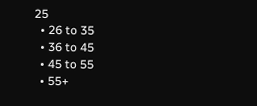25
  • 26 to 35
  • 36 to 45
  • 45 to 55
  • 55+